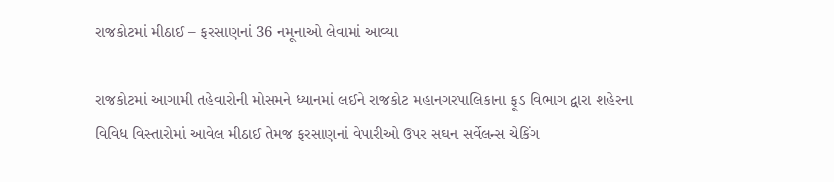રાજકોટમાં મીઠાઈ – ફરસાણનાં 36 નમૂનાઓ લેવામાં આવ્યા

રાજકોટમાં આગામી તહેવારોની મોસમને ધ્યાનમાં લઈને રાજકોટ મહાનગરપાલિકાના ફૂડ વિભાગ દ્વારા શહેરના વિવિધ વિસ્તારોમાં આવેલ મીઠાઈ તેમજ ફરસાણનાં વેપારીઓ ઉપર સઘન સર્વેલન્સ ચેકિંગ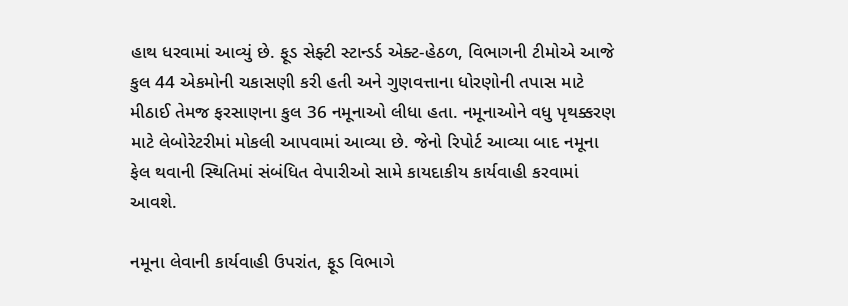હાથ ધરવામાં આવ્યું છે. ફૂડ સેફ્ટી સ્ટાન્ડર્ડ એક્ટ-હેઠળ, વિભાગની ટીમોએ આજે કુલ 44 એકમોની ચકાસણી કરી હતી અને ગુણવત્તાના ધોરણોની તપાસ માટે મીઠાઈ તેમજ ફરસાણના કુલ 36 નમૂનાઓ લીધા હતા. નમૂનાઓને વધુ પૃથક્કરણ માટે લેબોરેટરીમાં મોકલી આપવામાં આવ્યા છે. જેનો રિપોર્ટ આવ્યા બાદ નમૂના ફેલ થવાની સ્થિતિમાં સંબંધિત વેપારીઓ સામે કાયદાકીય કાર્યવાહી કરવામાં આવશે.

નમૂના લેવાની કાર્યવાહી ઉપરાંત, ફૂડ વિભાગે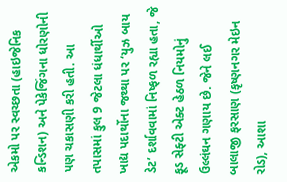એકમો પર સ્વચ્છતા (હાઇજેનિક કન્ડિશન) અને પેકેજિંગના ધોરણોની પણ ચકાસણી કરી હતી. આ તપાસમાં કુલ 9 જેટલા ધંધાર્થીઓ ખાદ્ય પદાર્થોના જથ્થા પર ‘યુઝ બાય ડેટ’ દર્શાવવામાં નિષ્ફળ રહ્યા હતા, જે ફૂડ સેફ્ટી એક્ટ હેઠળ નિયમોનું ઉલ્લંઘન ગણાય છે. જેને લઈ બાલાજી ફરસાણ (કૃષ્ણનગર મેઇન રોડ), આશા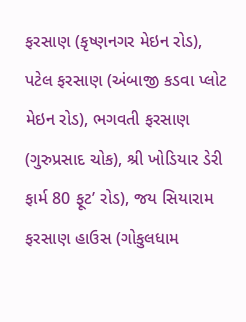ફરસાણ (કૃષ્ણનગર મેઇન રોડ), પટેલ ફરસાણ (અંબાજી કડવા પ્લોટ મેઇન રોડ), ભગવતી ફરસાણ (ગુરુપ્રસાદ ચોક), શ્રી ખોડિયાર ડેરી ફાર્મ 80 ફૂટ’ રોડ), જય સિયારામ ફરસાણ હાઉસ (ગોકુલધામ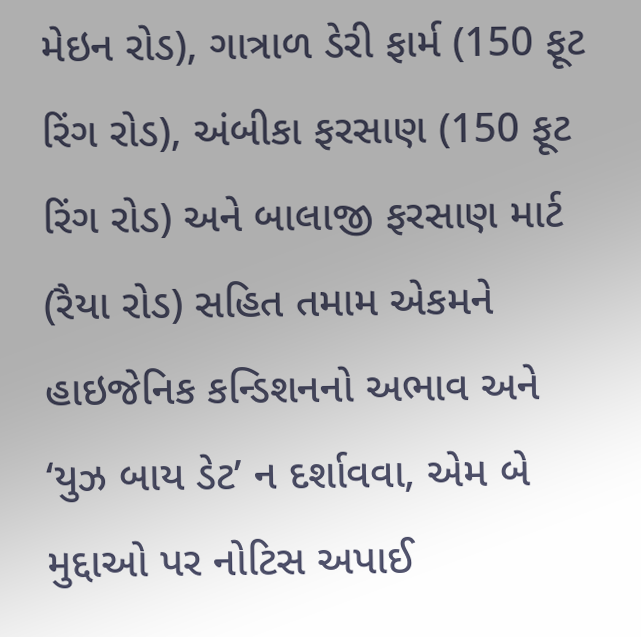મેઇન રોડ), ગાત્રાળ ડેરી ફાર્મ (150 ફૂટ રિંગ રોડ), અંબીકા ફરસાણ (150 ફૂટ રિંગ રોડ) અને બાલાજી ફરસાણ માર્ટ (રૈયા રોડ) સહિત તમામ એકમને હાઇજેનિક કન્ડિશનનો અભાવ અને ‘યુઝ બાય ડેટ’ ન દર્શાવવા, એમ બે મુદ્દાઓ પર નોટિસ અપાઈ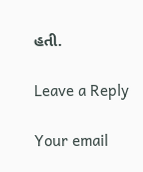હતી.

Leave a Reply

Your email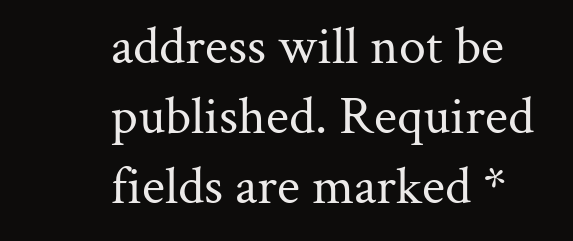address will not be published. Required fields are marked *